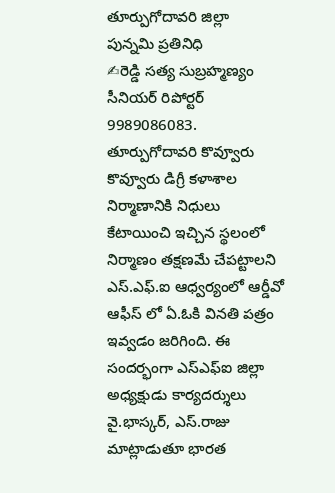తూర్పుగోదావరి జిల్లా
పున్నమి ప్రతినిధి
✍రెడ్డి సత్య సుబ్రహ్మణ్యం
సీనియర్ రిపోర్టర్
9989086083.
తూర్పుగోదావరి కొవ్వూరు
కొవ్వూరు డిగ్రీ కళాశాల నిర్మాణానికి నిధులు కేటాయించి ఇచ్చిన స్థలంలో నిర్మాణం తక్షణమే చేపట్టాలని ఎస్.ఎఫ్.ఐ ఆధ్వర్యంలో ఆర్డీవో ఆఫీస్ లో ఏ.ఓకి వినతి పత్రం ఇవ్వడం జరిగింది. ఈ సందర్భంగా ఎస్ఎఫ్ఐ జిల్లా అధ్యక్షుడు కార్యదర్శులు వై.భాస్కర్, ఎస్.రాజు మాట్లాడుతూ భారత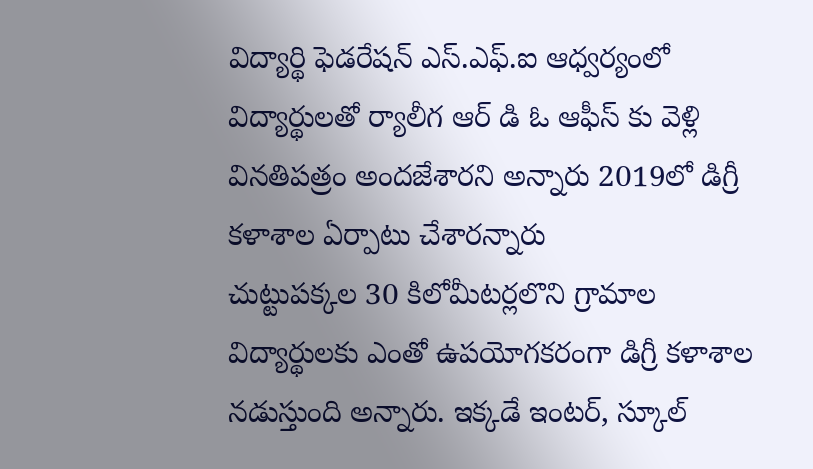విద్యార్థి ఫెడరేషన్ ఎస్.ఎఫ్.ఐ ఆధ్వర్యంలో విద్యార్థులతో ర్యాలీగ ఆర్ డి ఓ ఆఫీస్ కు వెళ్లి వినతిపత్రం అందజేశారని అన్నారు 2019లో డిగ్రీ కళాశాల ఏర్పాటు చేశారన్నారు
చుట్టుపక్కల 30 కిలోమీటర్లలొని గ్రామాల విద్యార్థులకు ఎంతో ఉపయోగకరంగా డిగ్రీ కళాశాల నడుస్తుంది అన్నారు. ఇక్కడే ఇంటర్, స్కూల్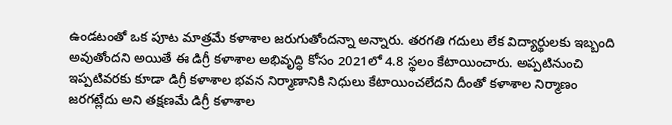ఉండటంతో ఒక పూట మాత్రమే కళాశాల జరుగుతోందన్నా అన్నారు. తరగతి గదులు లేక విద్యార్థులకు ఇబ్బంది అవుతోందని అయితే ఈ డిగ్రీ కళాశాల అభివృద్ధి కోసం 2021లో 4.8 స్థలం కేటాయించారు. అప్పటినుంచి ఇప్పటివరకు కూడా డిగ్రీ కళాశాల భవన నిర్మాణానికి నిధులు కేటాయించలేదని దీంతో కళాశాల నిర్మాణం జరగట్లేదు అని తక్షణమే డిగ్రీ కళాశాల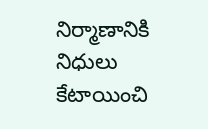నిర్మాణానికి నిధులు కేటాయించి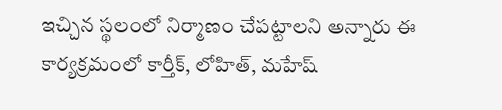ఇచ్చిన స్థలంలో నిర్మాణం చేపట్టాలని అన్నారు ఈ కార్యక్రమంలో కార్తీక్, లోహిత్, మహేష్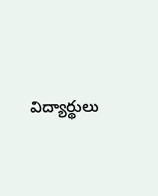విద్యార్థులు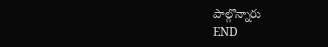పాల్గొన్నారు
END